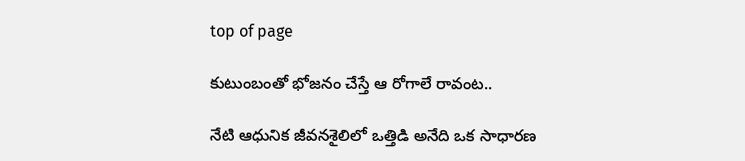top of page

కుటుంబంతో భోజనం చేస్తే ఆ రోగాలే రావంట..

నేటి ఆధునిక జీవనశైలిలో ఒత్తిడి అనేది ఒక సాధారణ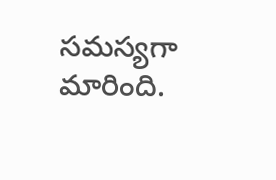సమస్యగా మారింది.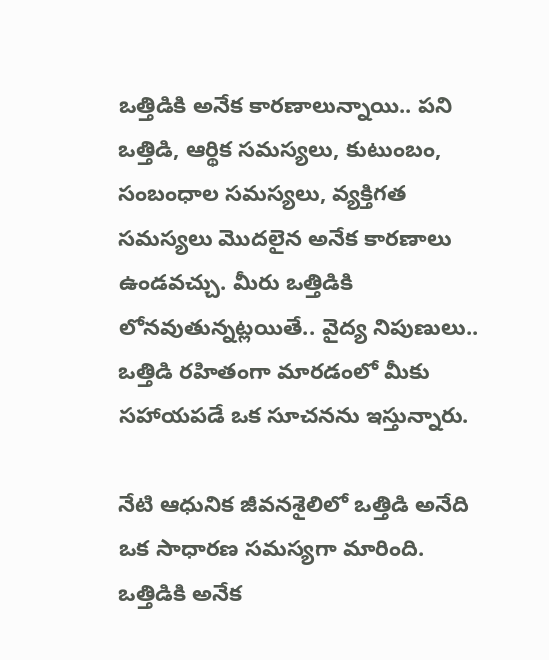ఒత్తిడికి అనేక కారణాలున్నాయి.. పని ఒత్తిడి, ఆర్థిక సమస్యలు, కుటుంబం, సంబంధాల సమస్యలు, వ్యక్తిగత సమస్యలు మొదలైన అనేక కారణాలు ఉండవచ్చు. మీరు ఒత్తిడికి లోనవుతున్నట్లయితే.. వైద్య నిపుణులు.. ఒత్తిడి రహితంగా మారడంలో మీకు సహాయపడే ఒక సూచనను ఇస్తున్నారు.

నేటి ఆధునిక జీవనశైలిలో ఒత్తిడి అనేది ఒక సాధారణ సమస్యగా మారింది. ఒత్తిడికి అనేక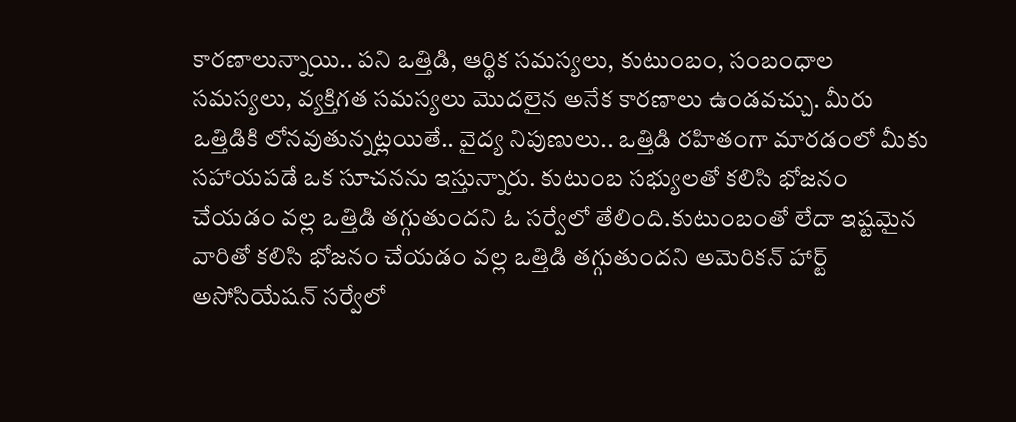కారణాలున్నాయి.. పని ఒత్తిడి, ఆర్థిక సమస్యలు, కుటుంబం, సంబంధాల సమస్యలు, వ్యక్తిగత సమస్యలు మొదలైన అనేక కారణాలు ఉండవచ్చు. మీరు ఒత్తిడికి లోనవుతున్నట్లయితే.. వైద్య నిపుణులు.. ఒత్తిడి రహితంగా మారడంలో మీకు సహాయపడే ఒక సూచనను ఇస్తున్నారు. కుటుంబ సభ్యులతో కలిసి భోజనం చేయడం వల్ల ఒత్తిడి తగ్గుతుందని ఓ సర్వేలో తేలింది.కుటుంబంతో లేదా ఇష్టమైన వారితో కలిసి భోజనం చేయడం వల్ల ఒత్తిడి తగ్గుతుందని అమెరికన్ హార్ట్ అసోసియేషన్ సర్వేలో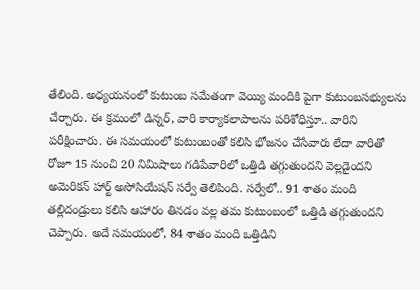తేలింది. అధ్యయనంలో కుటుంబ సమేతంగా వెయ్యి మందికి పైగా కుటుంబసభ్యులను చేర్చారు. ఈ క్రమంలో డిన్నర్, వారి కార్యాకలాపాలను పరిశోధిస్తూ.. వారిని పరీక్షించారు. ఈ సమయంలో కుటుంబంతో కలిసి భోజనం చేసేవారు లేదా వారితో రోజూ 15 నుంచి 20 నిమిషాలు గడిపేవారిలో ఒత్తిడి తగ్గుతుందని వెల్లడైందని అమెరికన్ హార్ట్ అసోసియేషన్ సర్వే తెలిపింది. సర్వేలో.. 91 శాతం మంది తల్లిదండ్రులు కలిసి ఆహారం తినడం వల్ల తమ కుటుంబంలో ఒత్తిడి తగ్గుతుందని చెప్పారు. అదే సమయంలో, 84 శాతం మంది ఒత్తిడిని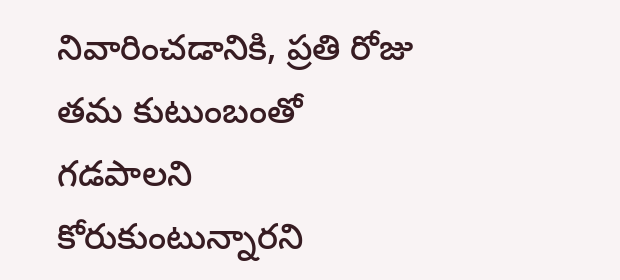నివారించడానికి, ప్రతి రోజు తమ కుటుంబంతో గడపాలని కోరుకుంటున్నారని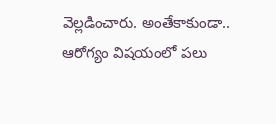వెల్లడించారు. అంతేకాకుండా.. ఆరోగ్యం విషయంలో పలు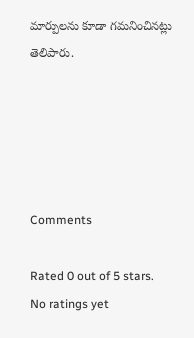మార్పులను కూడా గమనించినట్లు తెలిపారు.





Comments

Rated 0 out of 5 stars.
No ratings yet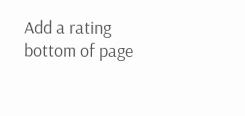Add a rating
bottom of page